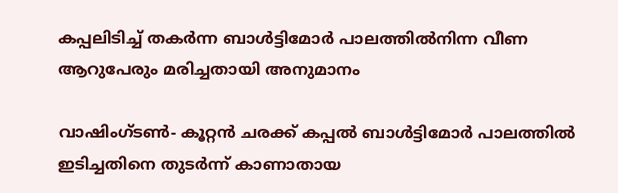കപ്പലിടിച്ച് തകര്‍ന്ന ബാള്‍ട്ടിമോര്‍ പാലത്തില്‍നിന്ന വീണ ആറുപേരും മരിച്ചതായി അനുമാനം

വാഷിംഗ്ടണ്‍- കൂറ്റന്‍ ചരക്ക് കപ്പല്‍ ബാള്‍ട്ടിമോര്‍ പാലത്തില്‍ ഇടിച്ചതിനെ തുടര്‍ന്ന് കാണാതായ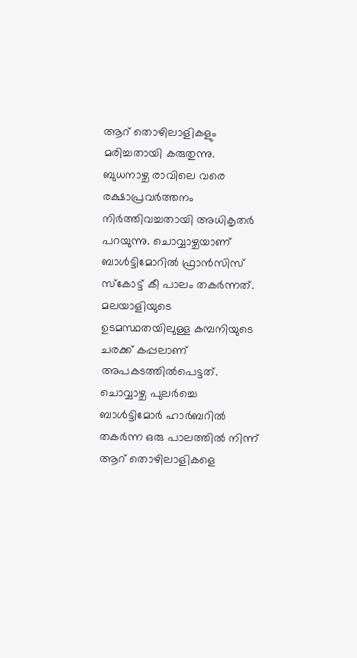ആറ് തൊഴിലാളികളും മരിച്ചതായി കരുതുന്നു. ബുധനാഴ്ച രാവിലെ വരെ രക്ഷാപ്രവര്‍ത്തനം നിര്‍ത്തിവച്ചതായി അധികൃതര്‍ പറയുന്നു. ചൊവ്വാഴ്ചയാണ് ബാള്‍ട്ടിമോറില്‍ ഫ്രാന്‍സിസ് സ്‌കോട്ട് കീ പാലം തകര്‍ന്നത്.
മലയാളിയുടെ ഉടമസ്ഥതയിലുള്ള കമ്പനിയുടെ ചരക്ക് കപ്പലാണ് അപകടത്തില്‍പെട്ടത്.
ചൊവ്വാഴ്ച പുലര്‍ച്ചെ ബാള്‍ട്ടിമോര്‍ ഹാര്‍ബറില്‍ തകര്‍ന്ന ഒരു പാലത്തില്‍ നിന്ന് ആറ് തൊഴിലാളികളെ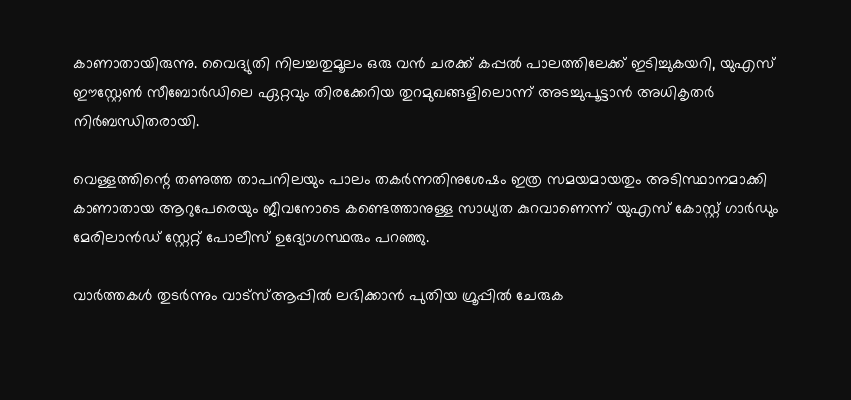കാണാതായിരുന്നു. വൈദ്യുതി നിലച്ചതുമൂലം ഒരു വന്‍ ചരക്ക് കപ്പല്‍ പാലത്തിലേക്ക് ഇടിച്ചുകയറി, യുഎസ് ഈസ്റ്റേണ്‍ സീബോര്‍ഡിലെ ഏറ്റവും തിരക്കേറിയ തുറമുഖങ്ങളിലൊന്ന് അടച്ചുപൂട്ടാന്‍ അധികൃതര്‍ നിര്‍ബന്ധിതരായി.

വെള്ളത്തിന്റെ തണുത്ത താപനിലയും പാലം തകര്‍ന്നതിനുശേഷം ഇത്ര സമയമായതും അടിസ്ഥാനമാക്കി കാണാതായ ആറുപേരെയും ജീവനോടെ കണ്ടെത്താനുള്ള സാധ്യത കുറവാണെന്ന് യുഎസ് കോസ്റ്റ് ഗാര്‍ഡും മേരിലാന്‍ഡ് സ്റ്റേറ്റ് പോലീസ് ഉദ്യോഗസ്ഥരും പറഞ്ഞു.

വാര്‍ത്തകള്‍ തുടര്‍ന്നും വാട്‌സ്ആപ്പില്‍ ലഭിക്കാന്‍ പുതിയ ഗ്രൂപ്പില്‍ ചേരുക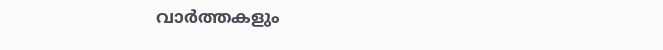വാർത്തകളും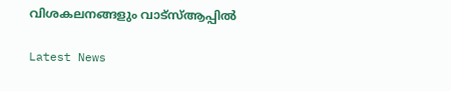വിശകലനങ്ങളും വാട്സ്ആപ്പിൽ

Latest News